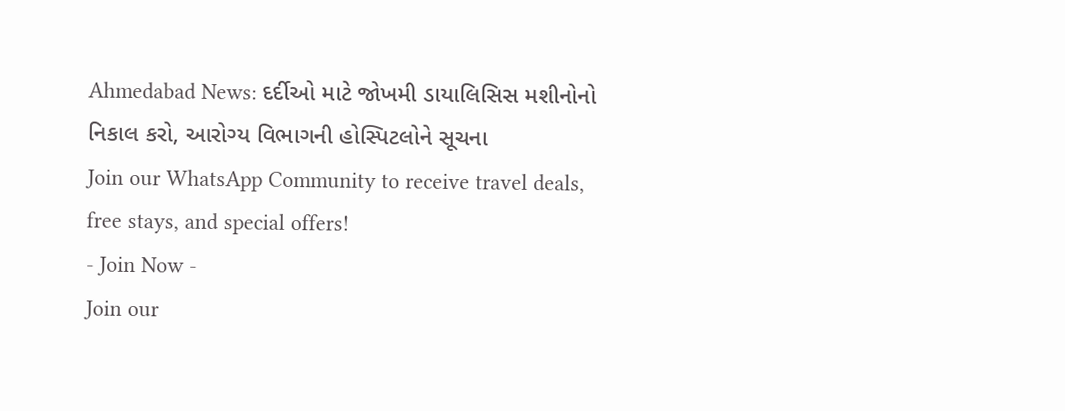Ahmedabad News: દર્દીઓ માટે જોખમી ડાયાલિસિસ મશીનોનો નિકાલ કરો, આરોગ્ય વિભાગની હોસ્પિટલોને સૂચના
Join our WhatsApp Community to receive travel deals, free stays, and special offers!
- Join Now -
Join our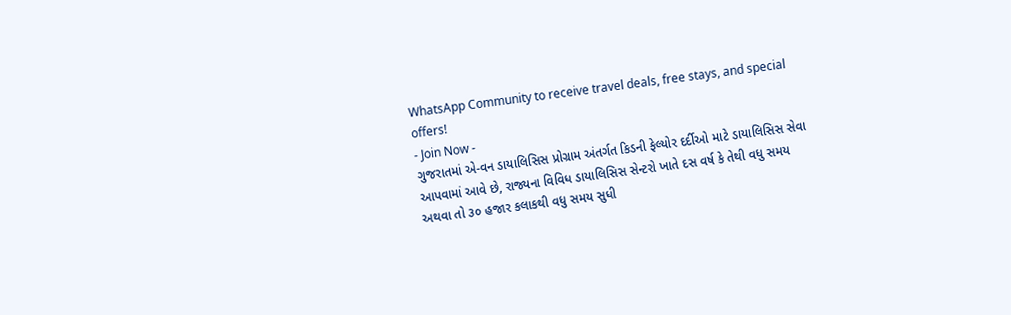WhatsApp Community to receive travel deals, free stays, and special offers!
- Join Now -
ગુજરાતમાં એ-વન ડાયાલિસિસ પ્રોગ્રામ અંતર્ગત કિડની ફેલ્યોર દર્દીઓ માટે ડાયાલિસિસ સેવા આપવામાં આવે છે, રાજ્યના વિવિધ ડાયાલિસિસ સેન્ટરો ખાતે દસ વર્ષ કે તેથી વધુ સમય અથવા તો ૩૦ હજાર કલાકથી વધુ સમય સુધી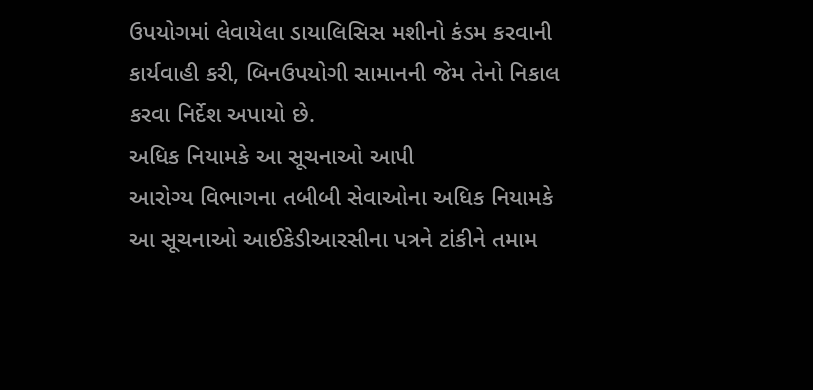ઉપયોગમાં લેવાયેલા ડાયાલિસિસ મશીનો કંડમ કરવાની કાર્યવાહી કરી, બિનઉપયોગી સામાનની જેમ તેનો નિકાલ કરવા નિર્દેશ અપાયો છે.
અધિક નિયામકે આ સૂચનાઓ આપી
આરોગ્ય વિભાગના તબીબી સેવાઓના અધિક નિયામકે આ સૂચનાઓ આઈકેડીઆરસીના પત્રને ટાંકીને તમામ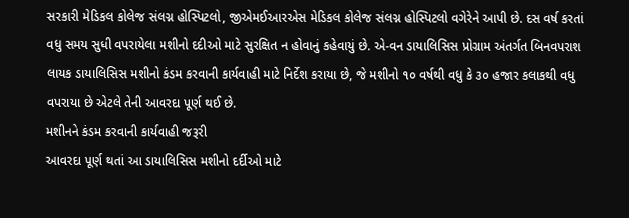સરકારી મેડિકલ કોલેજ સંલગ્ન હોસ્પિટલો, જીએમઈઆરએસ મેડિકલ કોલેજ સંલગ્ન હોસ્પિટલો વગેરેને આપી છે. દસ વર્ષ કરતાં વધુ સમય સુધી વપરાયેલા મશીનો દદીઓ માટે સુરક્ષિત ન હોવાનું કહેવાયું છે. એ-વન ડાયાલિસિસ પ્રોગ્રામ અંતર્ગત બિનવપરાશ લાયક ડાયાલિસિસ મશીનો કંડમ કરવાની કાર્યવાહી માટે નિર્દેશ કરાયા છે, જે મશીનો ૧૦ વર્ષથી વધુ કે ૩૦ હજાર કલાકથી વધુ વપરાયા છે એટલે તેની આવરદા પૂર્ણ થઈ છે.
મશીનને કંડમ કરવાની કાર્યવાહી જરૂરી
આવરદા પૂર્ણ થતાં આ ડાયાલિસિસ મશીનો દર્દીઓ માટે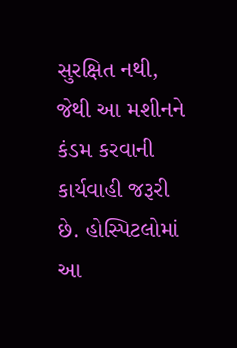સુરક્ષિત નથી, જેથી આ મશીનને કંડમ કરવાની કાર્યવાહી જરૂરી છે. હોસ્પિટલોમાં આ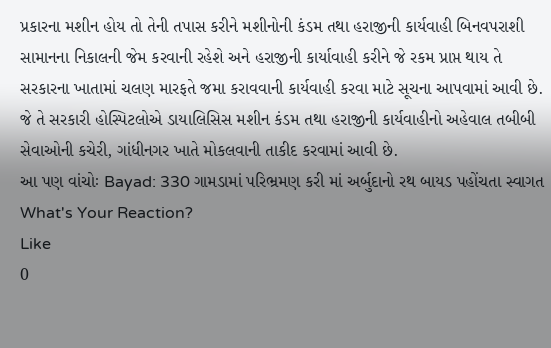પ્રકારના મશીન હોય તો તેની તપાસ કરીને મશીનોની કંડમ તથા હરાજીની કાર્યવાહી બિનવપરાશી સામાનના નિકાલની જેમ કરવાની રહેશે અને હરાજીની કાર્યાવાહી કરીને જે રકમ પ્રાપ્ત થાય તે સરકારના ખાતામાં ચલણ મારફતે જમા કરાવવાની કાર્યવાહી કરવા માટે સૂચના આપવામાં આવી છે. જે તે સરકારી હોસ્પિટલોએ ડાયાલિસિસ મશીન કંડમ તથા હરાજીની કાર્યવાહીનો અહેવાલ તબીબી સેવાઓની કચેરી, ગાંધીનગર ખાતે મોકલવાની તાકીદ કરવામાં આવી છે.
આ પણ વાંચોઃ Bayad: 330 ગામડામાં પરિભ્રમણ કરી માં અર્બુદાનો રથ બાયડ પહોંચતા સ્વાગત
What's Your Reaction?
Like
0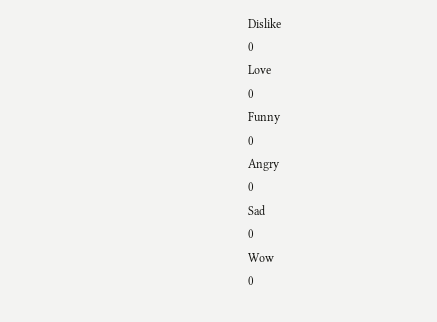Dislike
0
Love
0
Funny
0
Angry
0
Sad
0
Wow
0